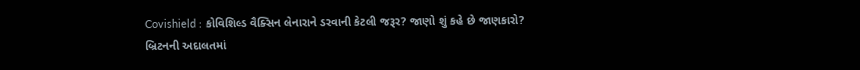Covishield : કોવિશિલ્ડ વૈક્સિન લેનારાને ડરવાની કેટલી જરૂર? જાણો શું કહે છે જાણકારો?
બ્રિટનની અદાલતમાં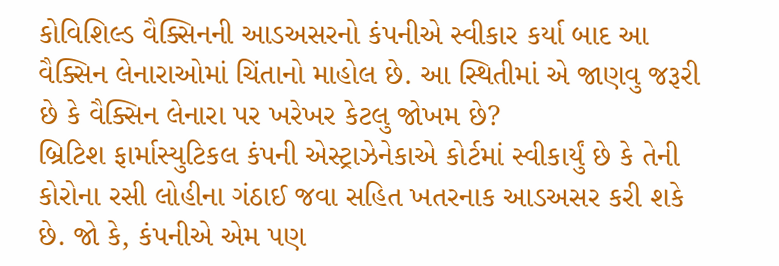કોવિશિલ્ડ વૈક્સિનની આડઅસરનો કંપનીએ સ્વીકાર કર્યા બાદ આ વૈક્સિન લેનારાઓમાં ચિંતાનો માહોલ છે. આ સ્થિતીમાં એ જાણવુ જરૂરી છે કે વૈક્સિન લેનારા પર ખરેખર કેટલુ જોખમ છે?
બ્રિટિશ ફાર્માસ્યુટિકલ કંપની એસ્ટ્રાઝેનેકાએ કોર્ટમાં સ્વીકાર્યું છે કે તેની કોરોના રસી લોહીના ગંઠાઈ જવા સહિત ખતરનાક આડઅસર કરી શકે છે. જો કે, કંપનીએ એમ પણ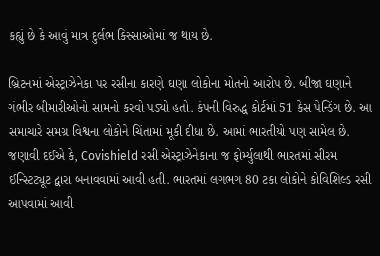કહ્યું છે કે આવું માત્ર દુર્લભ કિસ્સાઓમાં જ થાય છે.

બ્રિટનમાં એસ્ટ્રાઝેનેકા પર રસીના કારણે ઘણા લોકોના મોતનો આરોપ છે. બીજા ઘણાને ગંભીર બીમારીઓનો સામનો કરવો પડ્યો હતો. કંપની વિરુદ્ધ કોર્ટમાં 51 કેસ પેન્ડિંગ છે. આ સમાચારે સમગ્ર વિશ્વના લોકોને ચિંતામાં મૂકી દીધા છે. આમાં ભારતીયો પણ સામેલ છે.
જણાવી દઈએ કે, Covishield રસી એસ્ટ્રાઝેનેકાના જ ફોર્મ્યુલાથી ભારતમાં સીરમ ઈન્સ્ટિટ્યૂટ દ્વારા બનાવવામાં આવી હતી. ભારતમાં લગભગ 80 ટકા લોકોને કોવિશિલ્ડ રસી આપવામાં આવી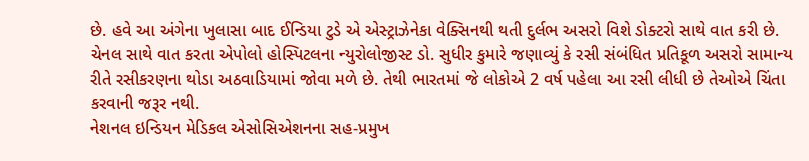છે. હવે આ અંગેના ખુલાસા બાદ ઈન્ડિયા ટુડે એ એસ્ટ્રાઝેનેકા વેક્સિનથી થતી દુર્લભ અસરો વિશે ડોક્ટરો સાથે વાત કરી છે.
ચેનલ સાથે વાત કરતા એપોલો હોસ્પિટલના ન્યુરોલોજીસ્ટ ડો. સુધીર કુમારે જણાવ્યું કે રસી સંબંધિત પ્રતિકૂળ અસરો સામાન્ય રીતે રસીકરણના થોડા અઠવાડિયામાં જોવા મળે છે. તેથી ભારતમાં જે લોકોએ 2 વર્ષ પહેલા આ રસી લીધી છે તેઓએ ચિંતા કરવાની જરૂર નથી.
નેશનલ ઇન્ડિયન મેડિકલ એસોસિએશનના સહ-પ્રમુખ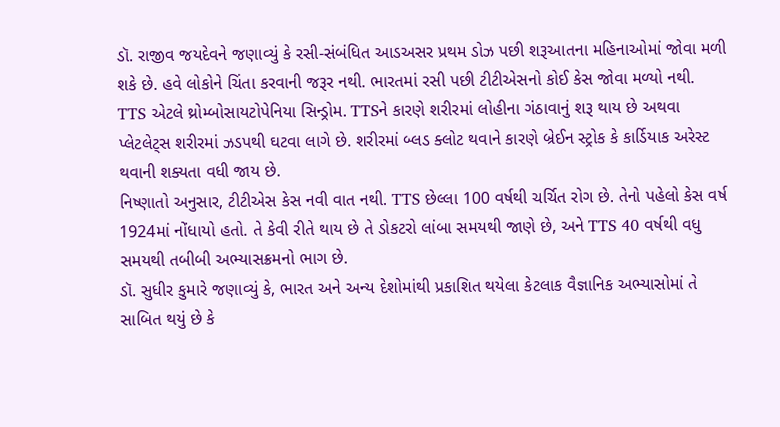ડૉ. રાજીવ જયદેવને જણાવ્યું કે રસી-સંબંધિત આડઅસર પ્રથમ ડોઝ પછી શરૂઆતના મહિનાઓમાં જોવા મળી શકે છે. હવે લોકોને ચિંતા કરવાની જરૂર નથી. ભારતમાં રસી પછી ટીટીએસનો કોઈ કેસ જોવા મળ્યો નથી.
TTS એટલે થ્રોમ્બોસાયટોપેનિયા સિન્ડ્રોમ. TTSને કારણે શરીરમાં લોહીના ગંઠાવાનું શરૂ થાય છે અથવા પ્લેટલેટ્સ શરીરમાં ઝડપથી ઘટવા લાગે છે. શરીરમાં બ્લડ ક્લોટ થવાને કારણે બ્રેઈન સ્ટ્રોક કે કાર્ડિયાક અરેસ્ટ થવાની શક્યતા વધી જાય છે.
નિષ્ણાતો અનુસાર, ટીટીએસ કેસ નવી વાત નથી. TTS છેલ્લા 100 વર્ષથી ચર્ચિત રોગ છે. તેનો પહેલો કેસ વર્ષ 1924માં નોંધાયો હતો. તે કેવી રીતે થાય છે તે ડોકટરો લાંબા સમયથી જાણે છે, અને TTS 40 વર્ષથી વધુ સમયથી તબીબી અભ્યાસક્રમનો ભાગ છે.
ડૉ. સુધીર કુમારે જણાવ્યું કે, ભારત અને અન્ય દેશોમાંથી પ્રકાશિત થયેલા કેટલાક વૈજ્ઞાનિક અભ્યાસોમાં તે સાબિત થયું છે કે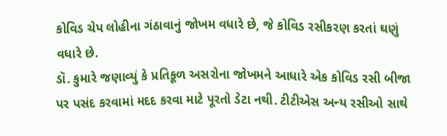કોવિડ ચેપ લોહીના ગંઠાવાનું જોખમ વધારે છે, જે કોવિડ રસીકરણ કરતાં ઘણું વધારે છે.
ડૉ. કુમારે જણાવ્યું કે પ્રતિકૂળ અસરોના જોખમને આધારે એક કોવિડ રસી બીજા પર પસંદ કરવામાં મદદ કરવા માટે પૂરતો ડેટા નથી. ટીટીએસ અન્ય રસીઓ સાથે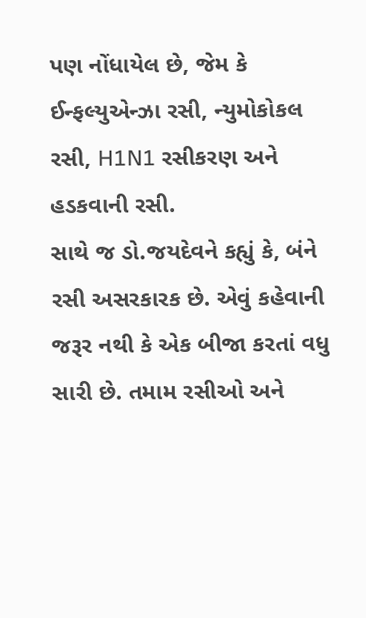પણ નોંધાયેલ છે, જેમ કે ઈન્ફલ્યુએન્ઝા રસી, ન્યુમોકોકલ રસી, H1N1 રસીકરણ અને હડકવાની રસી.
સાથે જ ડો.જયદેવને કહ્યું કે, બંને રસી અસરકારક છે. એવું કહેવાની જરૂર નથી કે એક બીજા કરતાં વધુ સારી છે. તમામ રસીઓ અને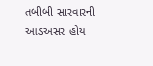તબીબી સારવારની આડઅસર હોય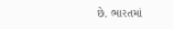છે. ભારતમાં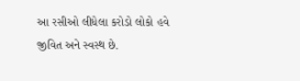આ રસીઓ લીધેલા કરોડો લોકો હવે જીવિત અને સ્વસ્થ છે.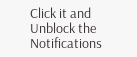Click it and Unblock the Notifications